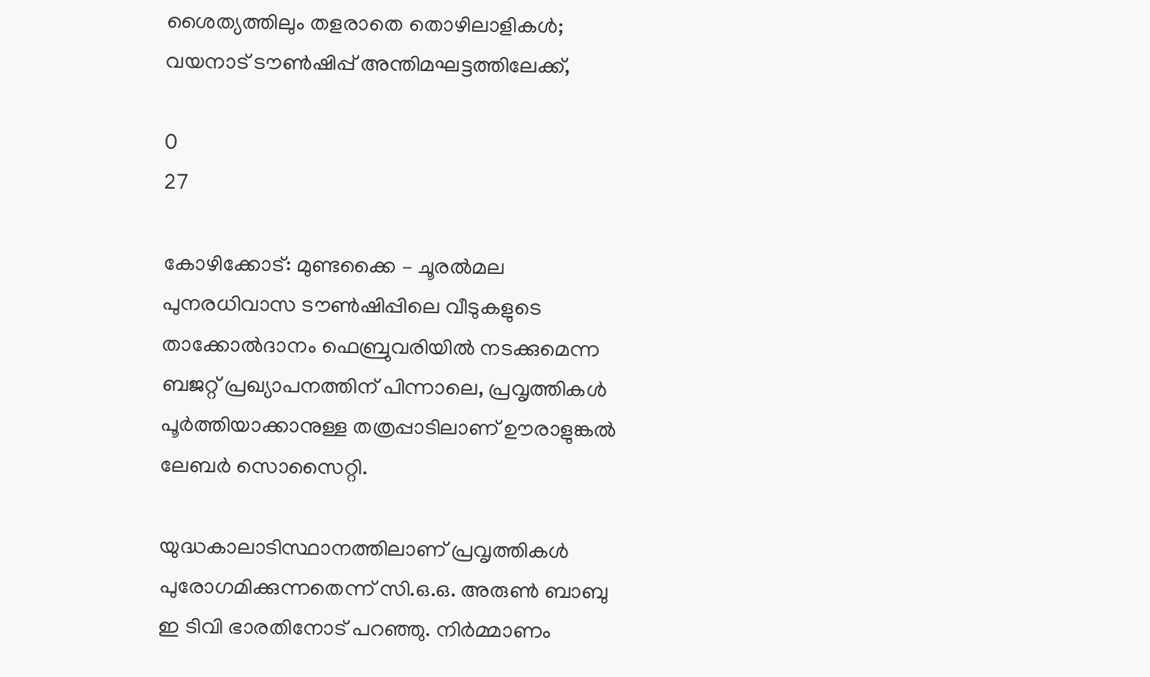ശൈത്യത്തിലും തളരാതെ തൊഴിലാളികള്‍; വയനാട് ടൗൺഷിപ്പ് അന്തിമഘട്ടത്തിലേക്ക്,

0
27

കോഴിക്കോട്: മുണ്ടക്കൈ – ചൂരൽമല പുനരധിവാസ ടൗൺഷിപ്പിലെ വീടുകളുടെ താക്കോൽദാനം ഫെബ്രുവരിയിൽ നടക്കുമെന്ന ബജറ്റ് പ്രഖ്യാപനത്തിന് പിന്നാലെ, പ്രവൃത്തികൾ പൂർത്തിയാക്കാനുള്ള തത്രപ്പാടിലാണ് ഊരാളുങ്കൽ ലേബർ സൊസൈറ്റി.

യുദ്ധകാലാടിസ്ഥാനത്തിലാണ് പ്രവൃത്തികൾ പുരോഗമിക്കുന്നതെന്ന് സി.ഒ.ഒ. അരുൺ ബാബു ഇ ടിവി ഭാരതിനോട് പറഞ്ഞു. നിർമ്മാണം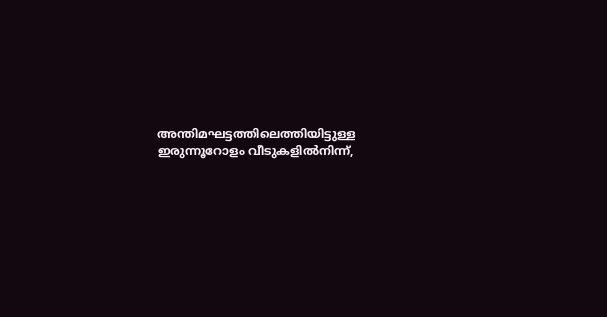അന്തിമഘട്ടത്തിലെത്തിയിട്ടുള്ള ഇരുന്നൂറോളം വീടുകളിൽനിന്ന്,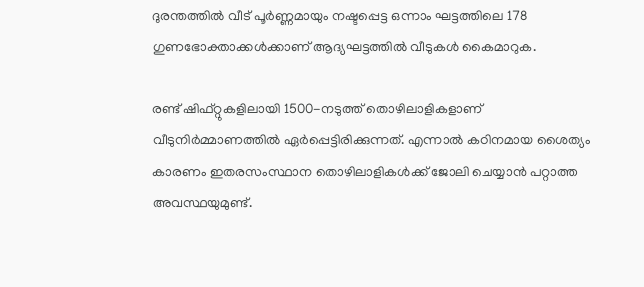ദുരന്തത്തിൽ വീട് പൂർണ്ണമായും നഷ്ടപ്പെട്ട ഒന്നാം ഘട്ടത്തിലെ 178 ഗുണഭോക്താക്കൾക്കാണ് ആദ്യഘട്ടത്തിൽ വീടുകൾ കൈമാറുക.

രണ്ട് ഷിഫ്റ്റുകളിലായി 1500-നടുത്ത് തൊഴിലാളികളാണ് വീടുനിർമ്മാണത്തിൽ ഏർപ്പെട്ടിരിക്കുന്നത്. എന്നാൽ കഠിനമായ ശൈത്യം കാരണം ഇതരസംസ്ഥാന തൊഴിലാളികൾക്ക് ജോലി ചെയ്യാൻ പറ്റാത്ത അവസ്ഥയുമുണ്ട്.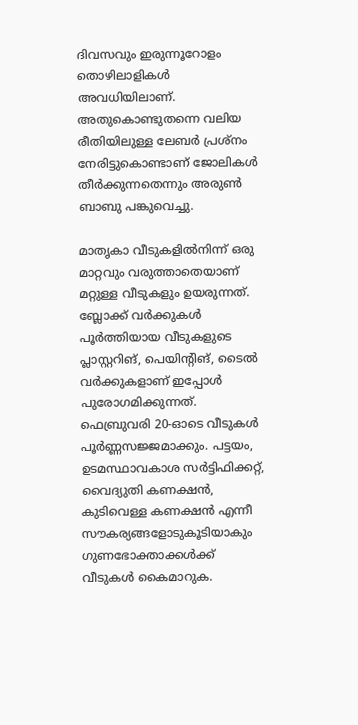ദിവസവും ഇരുന്നൂറോളം തൊഴിലാളികൾ അവധിയിലാണ്. അതുകൊണ്ടുതന്നെ വലിയ രീതിയിലുള്ള ലേബർ പ്രശ്നം നേരിട്ടുകൊണ്ടാണ് ജോലികൾ തീർക്കുന്നതെന്നും അരുൺ ബാബു പങ്കുവെച്ചു.

മാതൃകാ വീടുകളിൽനിന്ന് ഒരു മാറ്റവും വരുത്താതെയാണ് മറ്റുള്ള വീടുകളും ഉയരുന്നത്. ബ്ലോക്ക് വർക്കുകൾ പൂർത്തിയായ വീടുകളുടെ പ്ലാസ്റ്ററിങ്, പെയിന്‍റിങ്, ടൈൽ വർക്കുകളാണ് ഇപ്പോൾ പുരോഗമിക്കുന്നത്. ഫെബ്രുവരി 20-ഓടെ വീടുകൾ പൂർണ്ണസജ്ജമാക്കും. പട്ടയം, ഉടമസ്ഥാവകാശ സർട്ടിഫിക്കറ്റ്, വൈദ്യുതി കണക്ഷൻ, കുടിവെള്ള കണക്ഷൻ എന്നീ സൗകര്യങ്ങളോടുകൂടിയാകും ഗുണഭോക്താക്കൾക്ക് വീടുകൾ കൈമാറുക.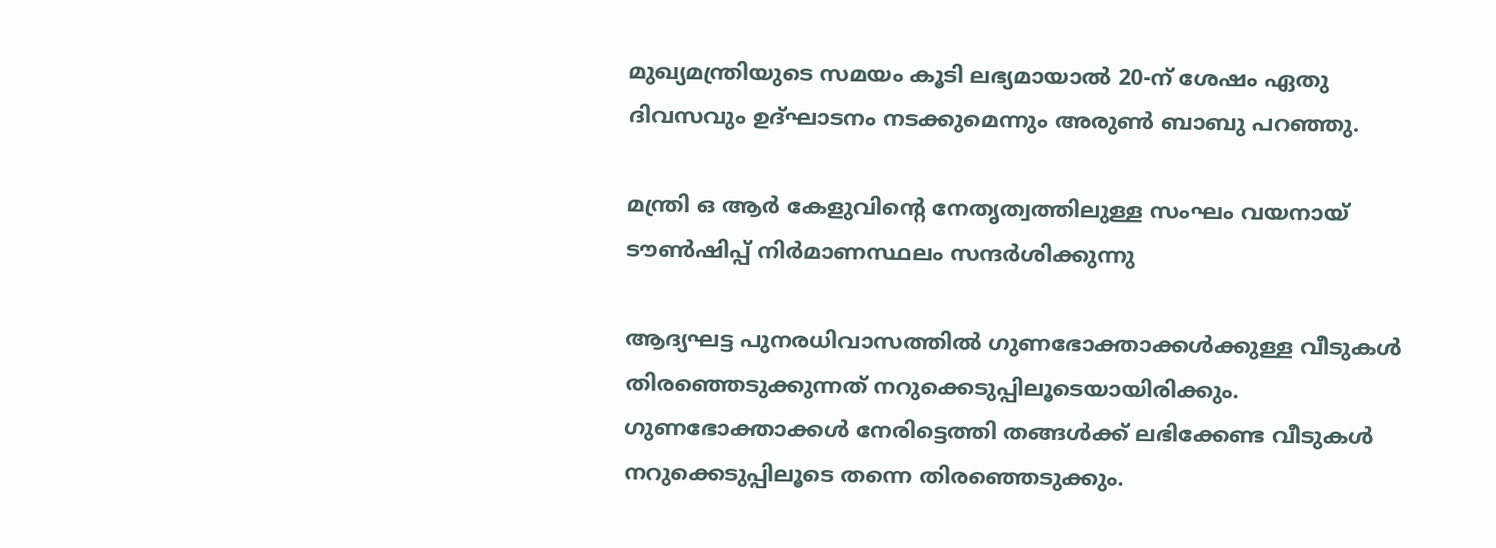മുഖ്യമന്ത്രിയുടെ സമയം കൂടി ലഭ്യമായാൽ 20-ന് ശേഷം ഏതു ദിവസവും ഉദ്ഘാടനം നടക്കുമെന്നും അരുൺ ബാബു പറഞ്ഞു.

മന്ത്രി ഒ ആര്‍ കേളുവിന്‍റെ നേതൃത്വത്തിലുള്ള സംഘം വയനായ് ടൗണ്‍ഷിപ്പ് നിര്‍മാണസ്ഥലം സന്ദര്‍ശിക്കുന്നു

ആദ്യഘട്ട പുനരധിവാസത്തിൽ ഗുണഭോക്താക്കൾക്കുള്ള വീടുകൾ തിരഞ്ഞെടുക്കുന്നത് നറുക്കെടുപ്പിലൂടെയായിരിക്കും. ഗുണഭോക്താക്കൾ നേരിട്ടെത്തി തങ്ങൾക്ക് ലഭിക്കേണ്ട വീടുകൾ നറുക്കെടുപ്പിലൂടെ തന്നെ തിരഞ്ഞെടുക്കും.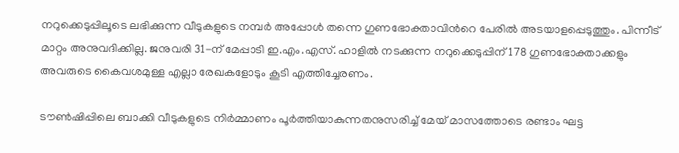നറുക്കെടുപ്പിലൂടെ ലഭിക്കുന്ന വീടുകളുടെ നമ്പർ അപ്പോൾ തന്നെ ഗുണഭോക്താവിന്‍റെ പേരിൽ അടയാളപ്പെടുത്തും. പിന്നീട് മാറ്റം അനുവദിക്കില്ല. ജനുവരി 31-ന് മേപ്പാടി ഇ.എം.എസ്. ഹാളിൽ നടക്കുന്ന നറുക്കെടുപ്പിന് 178 ഗുണഭോക്താക്കളും അവരുടെ കൈവശമുള്ള എല്ലാ രേഖകളോടും കൂടി എത്തിച്ചേരണം.

ടൗൺഷിപ്പിലെ ബാക്കി വീടുകളുടെ നിർമ്മാണം പൂർത്തിയാകുന്നതനുസരിച്ച് മേയ് മാസത്തോടെ രണ്ടാം ഘട്ട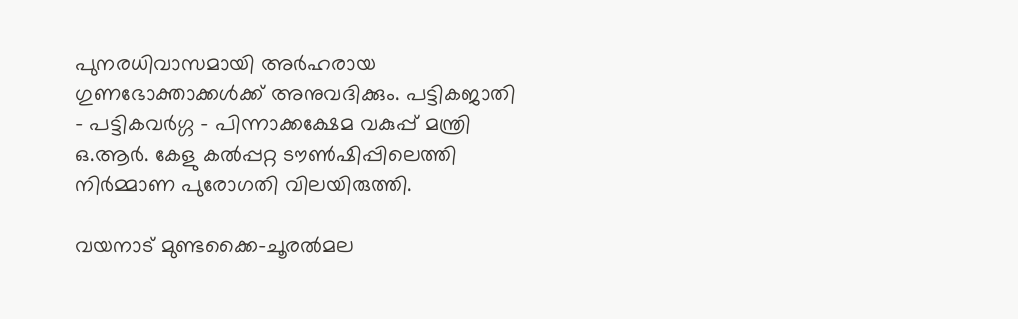പുനരധിവാസമായി അർഹരായ ഗുണഭോക്താക്കൾക്ക് അനുവദിക്കും. പട്ടികജാതി – പട്ടികവർഗ്ഗ – പിന്നാക്കക്ഷേമ വകുപ്പ് മന്ത്രി ഒ.ആർ. കേളു കൽപ്പറ്റ ടൗൺഷിപ്പിലെത്തി നിർമ്മാണ പുരോഗതി വിലയിരുത്തി.

വയനാട് മുണ്ടക്കൈ-ചൂരൽമല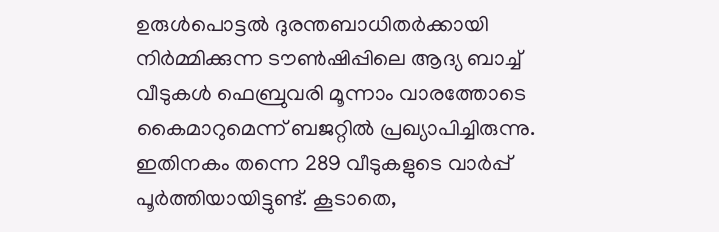ഉരുൾപൊട്ടൽ ദുരന്തബാധിതർക്കായി നിർമ്മിക്കുന്ന ടൗൺഷിപ്പിലെ ആദ്യ ബാച്ച് വീടുകൾ ഫെബ്രുവരി മൂന്നാം വാരത്തോടെ കൈമാറുമെന്ന് ബജറ്റിൽ പ്രഖ്യാപിച്ചിരുന്നു. ഇതിനകം തന്നെ 289 വീടുകളുടെ വാർപ്പ് പൂർത്തിയായിട്ടുണ്ട്. കൂടാതെ,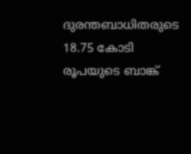ദുരന്തബാധിതരുടെ 18.75 കോടി രൂപയുടെ ബാങ്ക്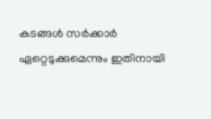കടങ്ങൾ സർക്കാർ ഏറ്റെടുക്കുമെന്നും ഇതിനായി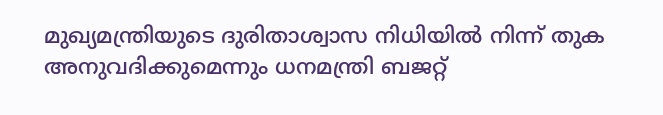മുഖ്യമന്ത്രിയുടെ ദുരിതാശ്വാസ നിധിയിൽ നിന്ന് തുക അനുവദിക്കുമെന്നും ധനമന്ത്രി ബജറ്റ്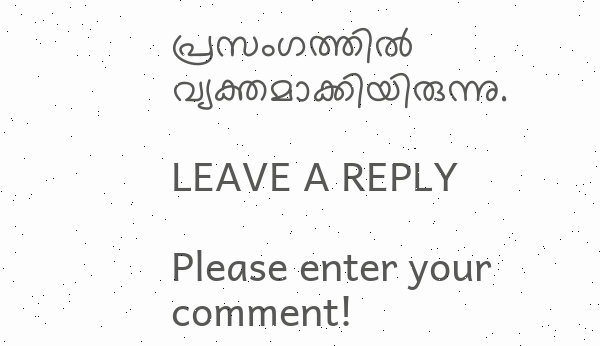പ്രസംഗത്തില്‍ വ്യക്തമാക്കിയിരുന്നു.

LEAVE A REPLY

Please enter your comment!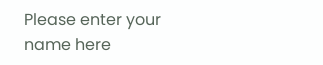Please enter your name here